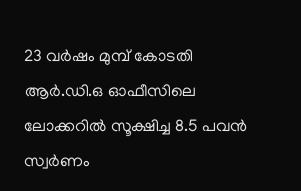23 വർഷം മുമ്പ് കോടതി ആർ.ഡി.ഒ ഓഫീസിലെ ലോക്കറിൽ സൂക്ഷിച്ച 8.5 പവൻ സ്വർണം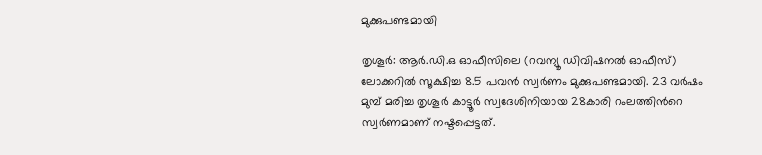മുക്കുപണ്ടമായി

തൃശൂര്‍: ആർ.ഡി.ഒ ഓഫീസിലെ (റവന്യൂ ഡിവിഷനൽ ഓഫീസ്) ലോക്കറിൽ സൂക്ഷിച്ച 8.5 പവൻ സ്വർണം മുക്കുപണ്ടമായി. 23 വർഷം മുമ്പ് മരിച്ച തൃശൂര്‍ കാട്ടൂര്‍ സ്വദേശിനിയായ 28കാരി റംലത്തിന്‍റെ സ്വര്‍ണമാണ് നഷ്ടപ്പെട്ടത്.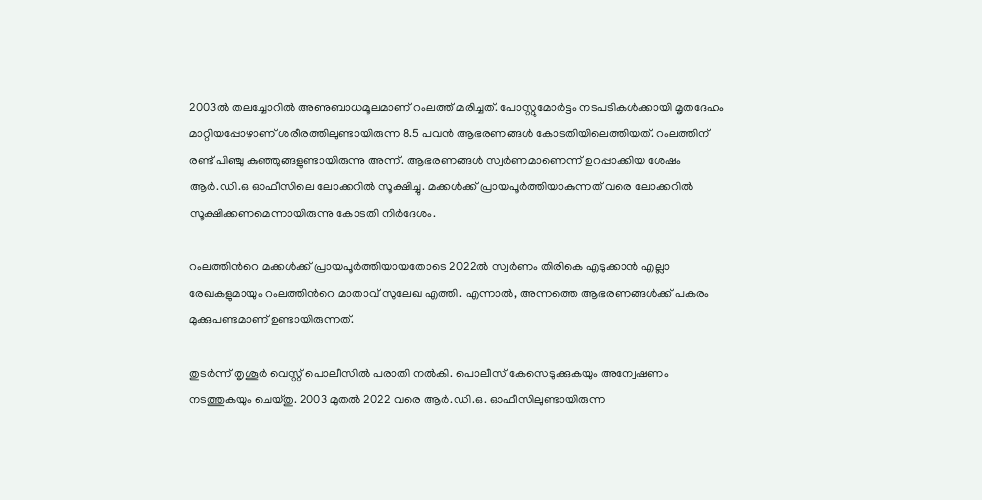2003ൽ തലച്ചോറില്‍ അണുബാധമൂലമാണ് റംലത്ത് മരിച്ചത്. പോസ്റ്റുമോർട്ടം നടപടികൾക്കായി മൃതദേഹം മാറ്റിയപ്പോഴാണ് ശരീരത്തിലുണ്ടായിരുന്ന 8.5 പവന്‍ ആഭരണങ്ങൾ കോടതിയിലെത്തിയത്. റംലത്തിന് രണ്ട് പിഞ്ചു കുഞ്ഞുങ്ങളുണ്ടായിരുന്നു അന്ന്. ആഭരണങ്ങൾ സ്വർണമാണെന്ന് ഉറപ്പാക്കിയ ശേഷം ആർ.ഡി.ഒ ഓഫീസിലെ ലോക്കറിൽ സൂക്ഷിച്ചു. മക്കൾക്ക് പ്രായപൂർത്തിയാകുന്നത് വരെ ലോക്കറിൽ സൂക്ഷിക്കണമെന്നായിരുന്നു കോടതി നിർദേശം.

റംലത്തിന്‍റെ മക്കൾക്ക് പ്രായപൂർത്തിയായതോടെ 2022ൽ സ്വർണം തിരികെ എടുക്കാൻ എല്ലാ രേഖകളുമായും റംലത്തിന്‍റെ മാതാവ് സുലേഖ എത്തി. എന്നാൽ, അന്നത്തെ ആഭരണങ്ങൾക്ക് പകരം മുക്കുപണ്ടമാണ് ഉണ്ടായിരുന്നത്.

തുടർന്ന് തൃശൂർ വെസ്റ്റ് പൊലീസിൽ പരാതി നൽകി. പൊലീസ് കേസെടുക്കുകയും അന്വേഷണം നടത്തുകയും ചെയ്തു. 2003 മുതല്‍ 2022 വരെ ആര്‍.ഡി.ഒ. ഓഫീസിലുണ്ടായിരുന്ന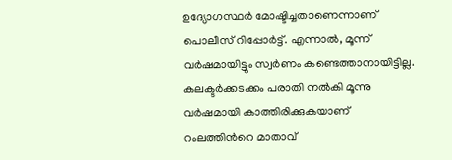ഉദ്യോഗസ്ഥർ മോഷ്ടിച്ചതാണെന്നാണ് പൊലീസ് റിപ്പോർട്ട്. എന്നാൽ, മൂന്ന് വർഷമായിട്ടും സ്വർണം കണ്ടെത്താനായിട്ടില്ല. കലക്ടർക്കടക്കം പരാതി നൽകി മൂന്നു വർഷമായി കാത്തിരിക്കുകയാണ് റംലത്തിന്‍റെ മാതാവ്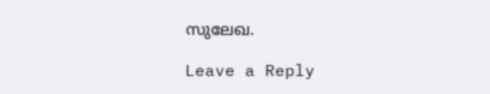സുലേഖ.

Leave a Reply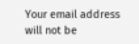Your email address will not be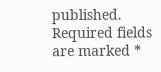published. Required fields are marked *